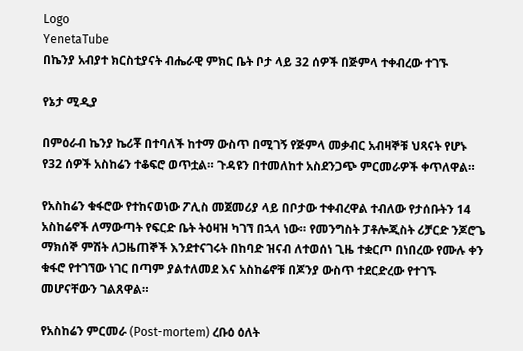Logo
YenetaTube
በኬንያ አብያተ ክርስቲያናት ብሔራዊ ምክር ቤት ቦታ ላይ 32 ሰዎች በጅምላ ተቀብረው ተገኙ

የኔታ ሚዲያ

በምዕራብ ኬንያ ኬሪቾ በተባለች ከተማ ውስጥ በሚገኝ የጅምላ መቃብር አብዛኞቹ ህጻናት የሆኑ የ32 ሰዎች አስከሬን ተቆፍሮ ወጥቷል። ጉዳዩን በተመለከተ አስደንጋጭ ምርመራዎች ቀጥለዋል።

የአስከሬን ቁፋሮው የተከናወነው ፖሊስ መጀመሪያ ላይ በቦታው ተቀብረዋል ተብለው የታሰቡትን 14 አስከሬኖች ለማውጣት የፍርድ ቤት ትዕዛዝ ካገኘ በኋላ ነው። የመንግስት ፓቶሎጂስት ሪቻርድ ንጆሮጌ ማክሰኞ ምሽት ለጋዜጠኞች እንደተናገሩት በከባድ ዝናብ ለተወሰነ ጊዜ ተቋርጦ በነበረው የሙሉ ቀን ቁፋሮ የተገኘው ነገር በጣም ያልተለመደ እና አስከሬኖቹ በጆንያ ውስጥ ተደርድረው የተገኙ መሆናቸውን ገልጸዋል።

የአስከሬን ምርመራ (Post-mortem) ረቡዕ ዕለት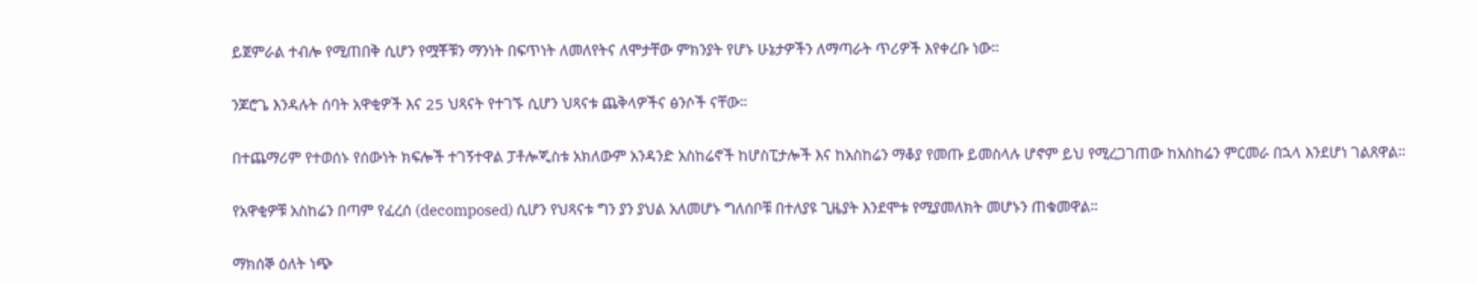ይጀምራል ተብሎ የሚጠበቅ ሲሆን የሟቾቹን ማንነት በፍጥነት ለመለየትና ለሞታቸው ምክንያት የሆኑ ሁኔታዎችን ለማጣራት ጥሪዎች እየቀረቡ ነው።

ንጆሮጌ እንዳሉት ሰባት አዋቂዎች እና 25 ህጻናት የተገኙ ሲሆን ህጻናቱ ጨቅላዎችና ፅንሶች ናቸው።

በተጨማሪም የተወሰኑ የሰውነት ክፍሎች ተገኝተዋል ፓቶሎጂስቱ አክለውም አንዳንድ አስከሬኖች ከሆስፒታሎች እና ከአስከሬን ማቆያ የመጡ ይመስላሉ ሆኖም ይህ የሚረጋገጠው ከአስከሬን ምርመራ በኋላ እንደሆነ ገልጸዋል።

የአዋቂዎቹ አስከሬን በጣም የፈረሰ (decomposed) ሲሆን የህጻናቱ ግን ያን ያህል አለመሆኑ ግለሰቦቹ በተለያዩ ጊዜያት እንደሞቱ የሚያመለክት መሆኑን ጠቁመዋል።

ማክሰኞ ዕለት ነጭ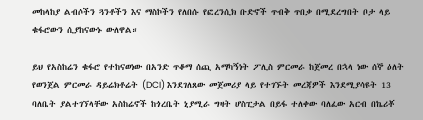መከላከያ ልብሶችን ጓንቶችን እና ማስኮችን የለበሱ የፎረንሲክ ቡድኖች ጥብቅ ጥበቃ በሚደረግበት ቦታ ላይ ቁፋሮውን ሲያከናውኑ ውለዋል።

ይህ የአስከሬን ቁፋሮ የተከናወነው በአንድ ጥቆማ ሰጪ አማካኝነት ፖሊስ ምርመራ ከጀመረ በኋላ ነው ሰኞ ዕለት የወንጀል ምርመራ ዳይሬክቶሬት (DCI) እንደገለጸው መጀመሪያ ላይ የተገኙት መረጃዎች እንደሚያሳዩት 13 ባለቤት ያልተገኘላቸው አስከሬኖች ከጎረቤት ኒያሚራ ግዛት ሆስፒታል በይፋ ተለቀው ባለፈው አርብ በኬሪቾ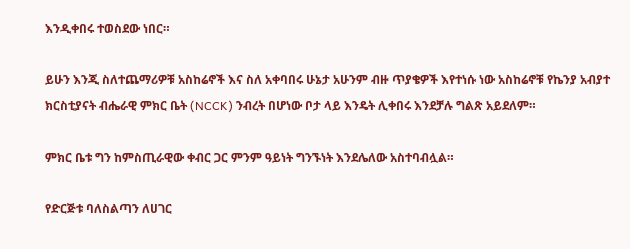እንዲቀበሩ ተወስደው ነበር።

ይሁን እንጂ ስለተጨማሪዎቹ አስከሬኖች እና ስለ አቀባበሩ ሁኔታ አሁንም ብዙ ጥያቄዎች እየተነሱ ነው አስከሬኖቹ የኬንያ አብያተ ክርስቲያናት ብሔራዊ ምክር ቤት (NCCK) ንብረት በሆነው ቦታ ላይ እንዴት ሊቀበሩ እንደቻሉ ግልጽ አይደለም።

ምክር ቤቱ ግን ከምስጢራዊው ቀብር ጋር ምንም ዓይነት ግንኙነት እንደሌለው አስተባብሏል።

የድርጅቱ ባለስልጣን ለሀገር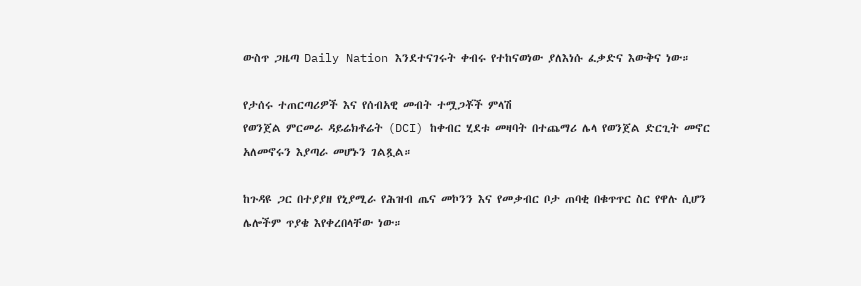ውስጥ ጋዜጣ Daily Nation እንደተናገሩት ቀብሩ የተከናወነው ያለእነሱ ፈቃድና እውቅና ነው።

የታሰሩ ተጠርጣሪዎች እና የሰብአዊ መብት ተሟጋቾች ምላሽ
የወንጀል ምርመራ ዳይሬክቶሬት (DCI) ከቀብር ሂደቱ መዛባት በተጨማሪ ሌላ የወንጀል ድርጊት መኖር አለመኖሩን እያጣራ መሆኑን ገልጿል።

ከጉዳዩ ጋር በተያያዘ የኒያሚራ የሕዝብ ጤና መኮንን እና የመቃብር ቦታ ጠባቂ በቁጥጥር ስር የዋሉ ሲሆን ሌሎችም ጥያቄ እየቀረበላቸው ነው።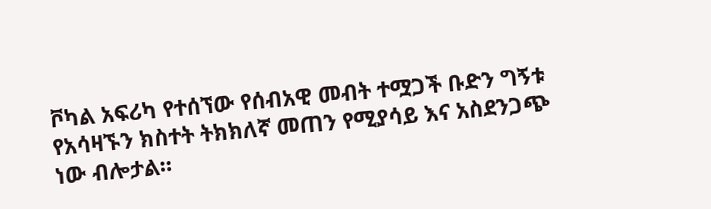ቮካል አፍሪካ የተሰኘው የሰብአዊ መብት ተሟጋች ቡድን ግኝቱ የአሳዛኙን ክስተት ትክክለኛ መጠን የሚያሳይ እና አስደንጋጭ ነው ብሎታል።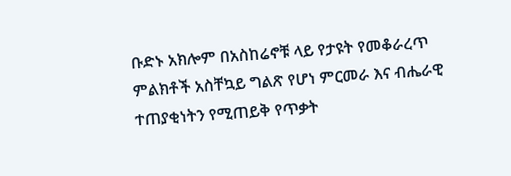ቡድኑ አክሎም በአስከሬኖቹ ላይ የታዩት የመቆራረጥ ምልክቶች አስቸኳይ ግልጽ የሆነ ምርመራ እና ብሔራዊ ተጠያቂነትን የሚጠይቅ የጥቃት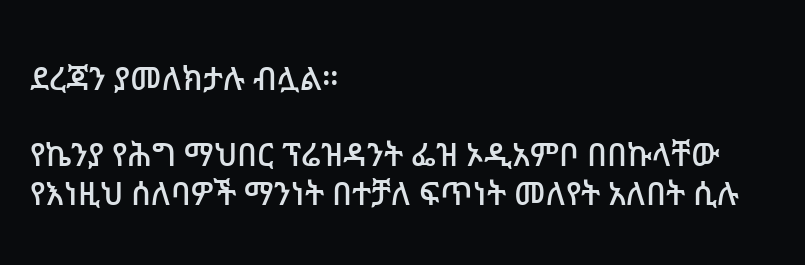ደረጃን ያመለክታሉ ብሏል።

የኬንያ የሕግ ማህበር ፕሬዝዳንት ፌዝ ኦዲአምቦ በበኩላቸው የእነዚህ ሰለባዎች ማንነት በተቻለ ፍጥነት መለየት አለበት ሲሉ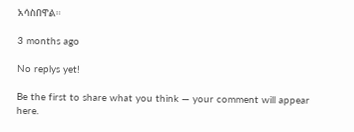አሳስበዋል።

3 months ago

No replys yet!

Be the first to share what you think — your comment will appear here.